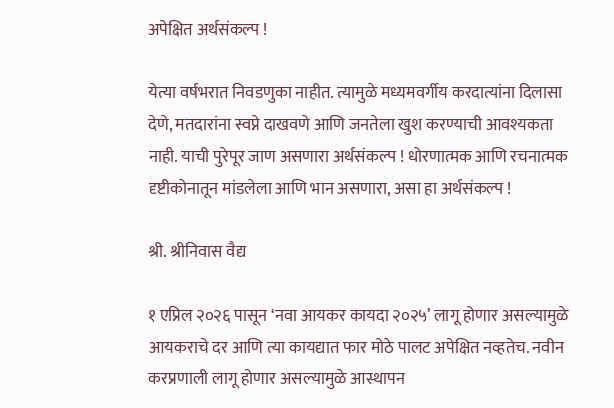अपेक्षित अर्थसंकल्प !

येत्या वर्षभरात निवडणुका नाहीत. त्यामुळे मध्यमवर्गीय करदात्यांना दिलासा देणे, मतदारांना स्वप्ने दाखवणे आणि जनतेला खुश करण्याची आवश्यकता नाही. याची पुरेपूर जाण असणारा अर्थसंकल्प ! धोरणात्मक आणि रचनात्मक दृष्टीकोनातून मांडलेला आणि भान असणारा, असा हा अर्थसंकल्प !

श्री. श्रीनिवास वैद्य

१ एप्रिल २०२६ पासून ‘नवा आयकर कायदा २०२५’ लागू होणार असल्यामुळे आयकराचे दर आणि त्या कायद्यात फार मोठे पालट अपेक्षित नव्हतेच. नवीन करप्रणाली लागू होणार असल्यामुळे आस्थापन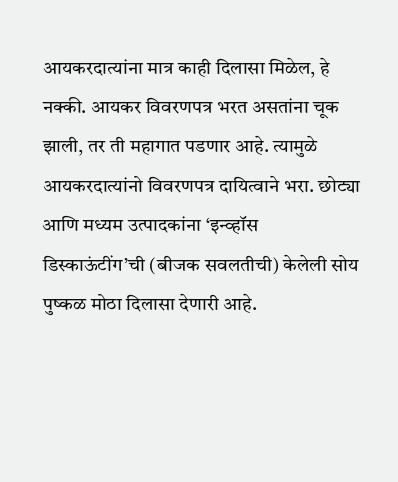आयकरदात्यांना मात्र काही दिलासा मिळेल, हे नक्की. आयकर विवरणपत्र भरत असतांना चूक झाली, तर ती महागात पडणार आहे. त्यामुळे आयकरदात्यांनो विवरणपत्र दायित्वाने भरा. छोट्या आणि मध्यम उत्पादकांना ‘इन्व्हॉस डिस्काऊंटींग’ची (बीजक सवलतीची) केलेली सोय पुष्कळ मोठा दिलासा देणारी आहे.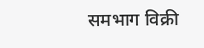समभाग विक्री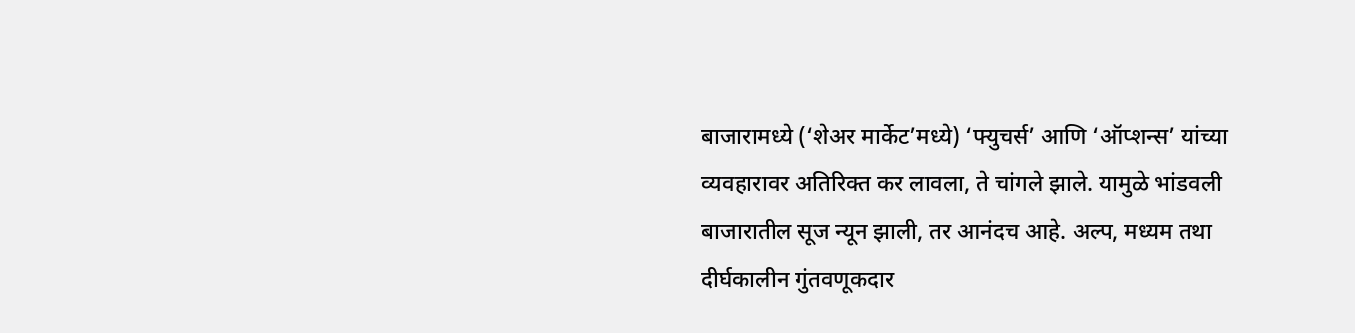बाजारामध्ये (‘शेअर मार्केट’मध्ये) ‘फ्युचर्स’ आणि ‘ऑप्शन्स’ यांच्या व्यवहारावर अतिरिक्त कर लावला, ते चांगले झाले. यामुळे भांडवली बाजारातील सूज न्यून झाली, तर आनंदच आहे. अल्प, मध्यम तथा दीर्घकालीन गुंतवणूकदार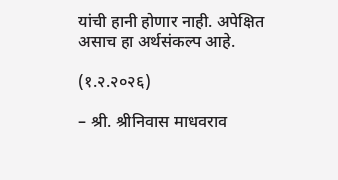यांची हानी होणार नाही. अपेक्षित असाच हा अर्थसंकल्प आहे.

(१.२.२०२६)

– श्री. श्रीनिवास माधवराव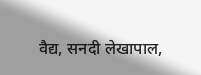वैद्य, सनदी लेखापाल,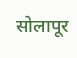सोलापूर